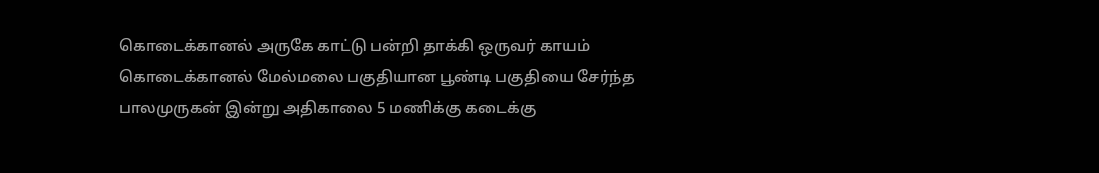கொடைக்கானல் அருகே காட்டு பன்றி தாக்கி ஒருவர் காயம்
கொடைக்கானல் மேல்மலை பகுதியான பூண்டி பகுதியை சேர்ந்த பாலமுருகன் இன்று அதிகாலை 5 மணிக்கு கடைக்கு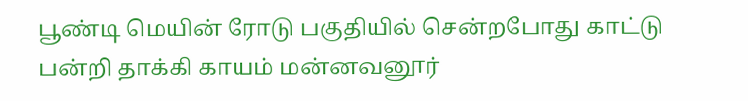பூண்டி மெயின் ரோடு பகுதியில் சென்றபோது காட்டு பன்றி தாக்கி காயம் மன்னவனூர்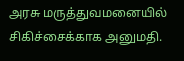அரசு மருத்துவமனையில் சிகிச்சைக்காக அனுமதி.